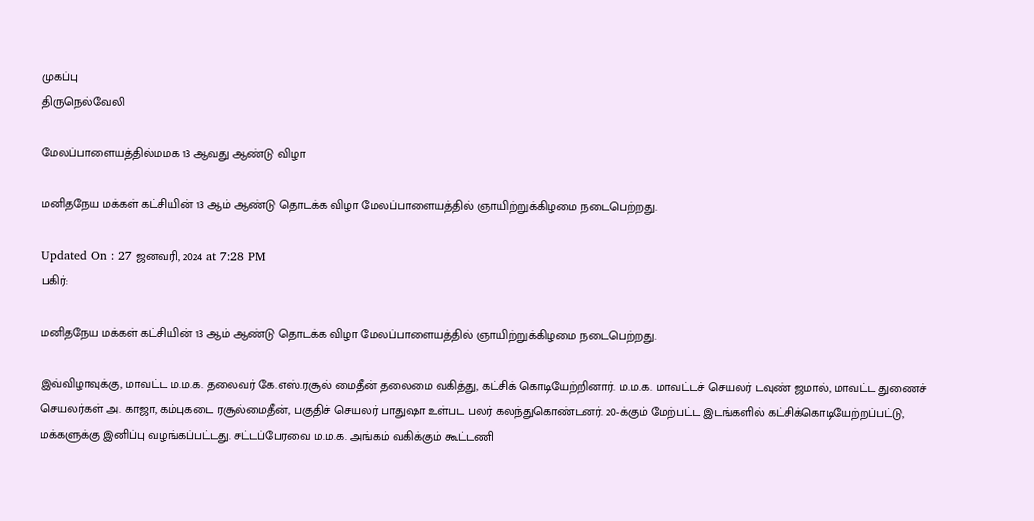முகப்பு
திருநெல்வேலி

மேலப்பாளையத்தில்மமக 13 ஆவது ஆண்டு விழா

மனிதநேய மக்கள் கட்சியின் 13 ஆம் ஆண்டு தொடக்க விழா மேலப்பாளையத்தில் ஞாயிற்றுக்கிழமை நடைபெற்றது.

Updated On : 27 ஜனவரி, 2024 at 7:28 PM
பகிர்:

மனிதநேய மக்கள் கட்சியின் 13 ஆம் ஆண்டு தொடக்க விழா மேலப்பாளையத்தில் ஞாயிற்றுக்கிழமை நடைபெற்றது.

இவ்விழாவுக்கு, மாவட்ட ம.ம.க. தலைவர் கே.எஸ்.ரசூல் மைதீன் தலைமை வகித்து, கட்சிக் கொடியேற்றினார். ம.ம.க. மாவட்டச் செயலர் டவுண் ஜமால், மாவட்ட துணைச் செயலர்கள் அ. காஜா, கம்புகடை ரசூல்மைதீன், பகுதிச் செயலர் பாதுஷா உள்பட பலர் கலந்துகொண்டனர். 20-க்கும் மேற்பட்ட இடங்களில் கட்சிக்கொடியேற்றப்பட்டு, மக்களுக்கு இனிப்பு வழங்கப்பட்டது. சட்டப்பேரவை ம.ம.க. அங்கம் வகிக்கும் கூட்டணி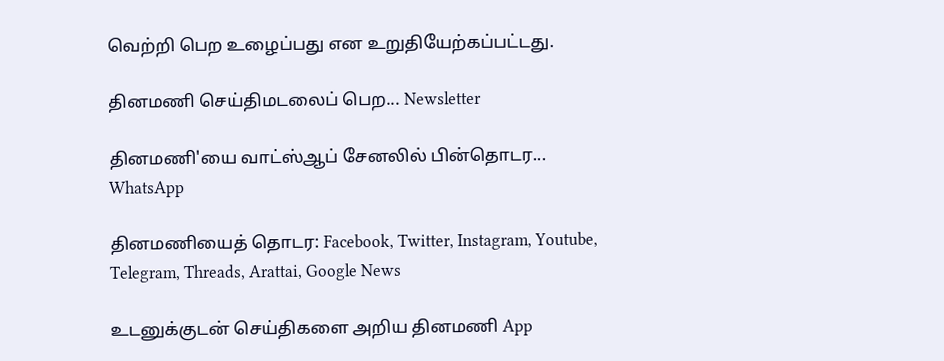வெற்றி பெற உழைப்பது என உறுதியேற்கப்பட்டது.

தினமணி செய்திமடலைப் பெற... Newsletter

தினமணி'யை வாட்ஸ்ஆப் சேனலில் பின்தொடர... WhatsApp

தினமணியைத் தொடர: Facebook, Twitter, Instagram, Youtube, Telegram, Threads, Arattai, Google News

உடனுக்குடன் செய்திகளை அறிய தினமணி App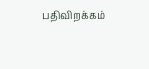பதிவிறக்கம்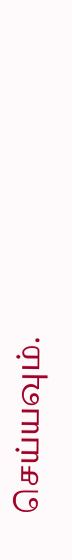செய்யவும்.